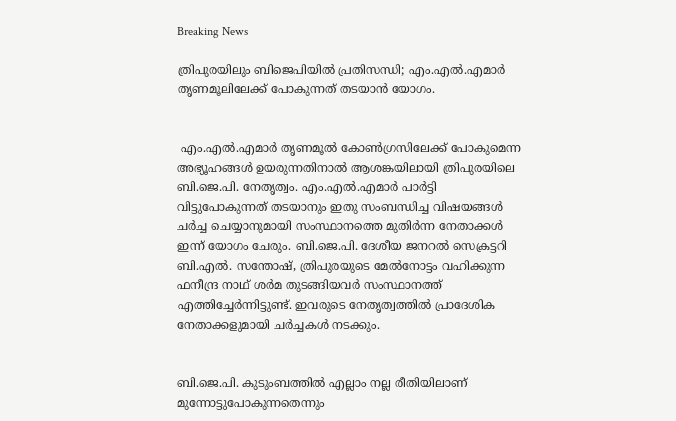Breaking News

ത്രിപുരയിലും ബിജെപിയിൽ പ്രതിസന്ധി; എം.എല്‍.എമാര്‍ തൃണമൂലിലേക്ക് പോകുന്നത് തടയാന്‍ യോഗം.


 എം.എല്‍.എമാര്‍ തൃണമൂല്‍ കോണ്‍ഗ്രസിലേക്ക് പോകുമെന്ന അഭ്യൂഹങ്ങള്‍ ഉയരുന്നതിനാല്‍ ആശങ്കയിലായി ത്രിപുരയിലെ ബി.ജെ.പി. നേതൃത്വം. എം.എല്‍.എമാര്‍ പാര്‍ട്ടി വിട്ടുപോകുന്നത് തടയാനും ഇതു സംബന്ധിച്ച വിഷയങ്ങള്‍ ചര്‍ച്ച ചെയ്യാനുമായി സംസ്ഥാനത്തെ മുതിര്‍ന്ന നേതാക്കള്‍ ഇന്ന് യോഗം ചേരും. ബി.ജെ.പി. ദേശീയ ജനറല്‍ സെക്രട്ടറി ബി.എല്‍. സന്തോഷ്, ത്രിപുരയുടെ മേല്‍നോട്ടം വഹിക്കുന്ന ഫനീന്ദ്ര നാഥ് ശര്‍മ തുടങ്ങിയവര്‍ സംസ്ഥാനത്ത് എത്തിച്ചേര്‍ന്നിട്ടുണ്ട്. ഇവരുടെ നേതൃത്വത്തില്‍ പ്രാദേശിക നേതാക്കളുമായി ചര്‍ച്ചകള്‍ നടക്കും.


ബി.ജെ.പി. കുടുംബത്തില്‍ എല്ലാം നല്ല രീതിയിലാണ് മുന്നോട്ടുപോകുന്നതെന്നും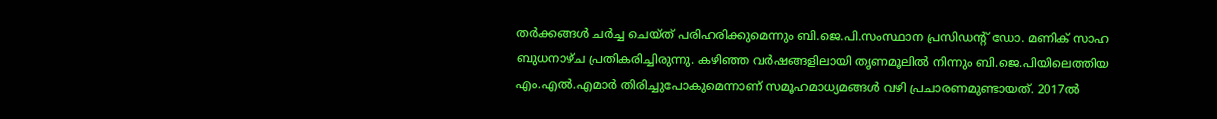തര്‍ക്കങ്ങള്‍ ചര്‍ച്ച ചെയ്ത് പരിഹരിക്കുമെന്നും ബി.ജെ.പി.സംസ്ഥാന പ്രസിഡന്റ് ഡോ. മണിക് സാഹ ബുധനാഴ്ച പ്രതികരിച്ചിരുന്നു. കഴിഞ്ഞ വര്‍ഷങ്ങളിലായി തൃണമൂലില്‍ നിന്നും ബി.ജെ.പിയിലെത്തിയ എം.എല്‍.എമാര്‍ തിരിച്ചുപോകുമെന്നാണ് സമൂഹമാധ്യമങ്ങള്‍ വഴി പ്രചാരണമുണ്ടായത്. 2017ല്‍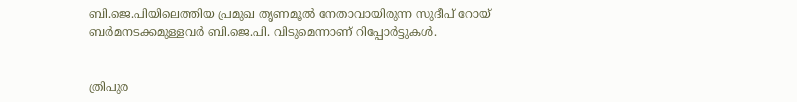ബി.ജെ.പിയിലെത്തിയ പ്രമുഖ തൃണമൂല്‍ നേതാവായിരുന്ന സുദീപ് റോയ് ബര്‍മനടക്കമുള്ളവര്‍ ബി.ജെ.പി. വിടുമെന്നാണ് റിപ്പോര്‍ട്ടുകള്‍.


ത്രിപുര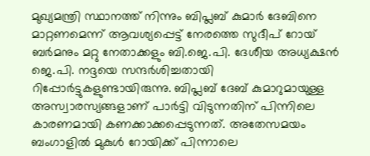മുഖ്യമന്ത്രി സ്ഥാനത്ത് നിന്നും ബിപ്ലബ് കുമാര്‍ ദേബിനെ മാറ്റണമെന്ന് ആവശ്യപ്പെട്ട് നേരത്തെ സുദീപ് റോയ് ബര്‍മനും മറ്റു നേതാക്കളും ബി.ജെ.പി. ദേശീയ അധ്യക്ഷന്‍ ജെ.പി. നദ്ദയെ സന്ദര്‍ശിച്ചതായി റിപ്പോര്‍ട്ടുകളുണ്ടായിരുന്നു. ബിപ്ലബ് ദേബ് കുമാറുമായുള്ള അസ്വാരസ്യങ്ങളാണ് പാര്‍ട്ടി വിടുന്നതിന് പിന്നിലെ കാരണമായി കണക്കാക്കപ്പെടുന്നത്. അതേസമയം ബംഗാളില്‍ മുകുള്‍ റോയിക്ക് പിന്നാലെ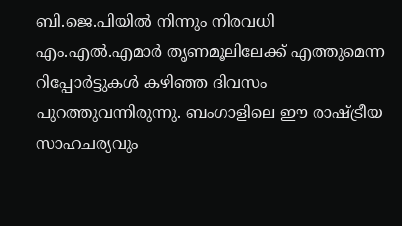ബി.ജെ.പിയില്‍ നിന്നും നിരവധി എം.എല്‍.എമാര്‍ തൃണമൂലിലേക്ക് എത്തുമെന്ന റിപ്പോര്‍ട്ടുകള്‍ കഴിഞ്ഞ ദിവസം പുറത്തുവന്നിരുന്നു. ബംഗാളിലെ ഈ രാഷ്ട്രീയ സാഹചര്യവും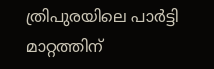ത്രിപുരയിലെ പാര്‍ട്ടി മാറ്റത്തിന്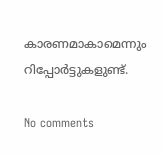കാരണമാകാമെന്നും റിപ്പോര്‍ട്ടുകളുണ്ട്.

No comments